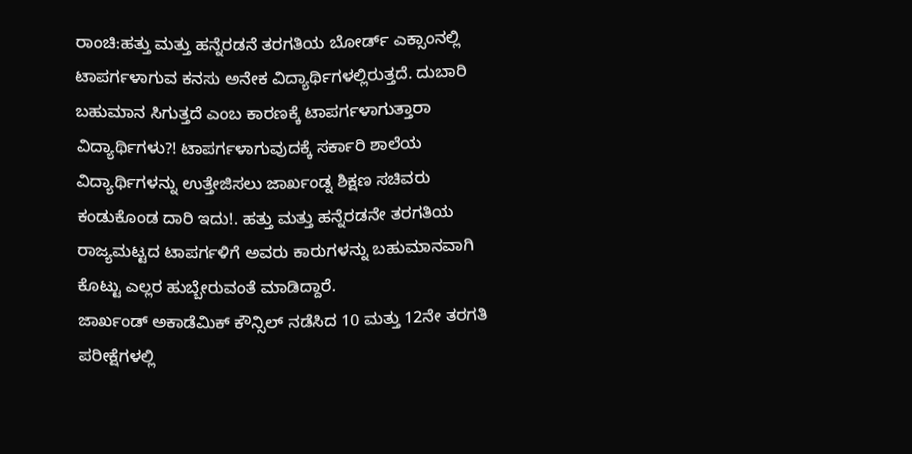ರಾಂಚಿ:ಹತ್ತು ಮತ್ತು ಹನ್ನೆರಡನೆ ತರಗತಿಯ ಬೋರ್ಡ್ ಎಕ್ಸಾಂನಲ್ಲಿ ಟಾಪರ್ಗಳಾಗುವ ಕನಸು ಅನೇಕ ವಿದ್ಯಾರ್ಥಿಗಳಲ್ಲಿರುತ್ತದೆ. ದುಬಾರಿ ಬಹುಮಾನ ಸಿಗುತ್ತದೆ ಎಂಬ ಕಾರಣಕ್ಕೆ ಟಾಪರ್ಗಳಾಗುತ್ತಾರಾ ವಿದ್ಯಾರ್ಥಿಗಳು?! ಟಾಪರ್ಗಳಾಗುವುದಕ್ಕೆ ಸರ್ಕಾರಿ ಶಾಲೆಯ ವಿದ್ಯಾರ್ಥಿಗಳನ್ನು ಉತ್ತೇಜಿಸಲು ಜಾರ್ಖಂಡ್ನ ಶಿಕ್ಷಣ ಸಚಿವರು ಕಂಡುಕೊಂಡ ದಾರಿ ಇದು!. ಹತ್ತು ಮತ್ತು ಹನ್ನೆರಡನೇ ತರಗತಿಯ ರಾಜ್ಯಮಟ್ಟದ ಟಾಪರ್ಗಳಿಗೆ ಅವರು ಕಾರುಗಳನ್ನು ಬಹುಮಾನವಾಗಿ ಕೊಟ್ಟು ಎಲ್ಲರ ಹುಬ್ಬೇರುವಂತೆ ಮಾಡಿದ್ದಾರೆ.
ಜಾರ್ಖಂಡ್ ಅಕಾಡೆಮಿಕ್ ಕೌನ್ಸಿಲ್ ನಡೆಸಿದ 10 ಮತ್ತು 12ನೇ ತರಗತಿ ಪರೀಕ್ಷೆಗಳಲ್ಲಿ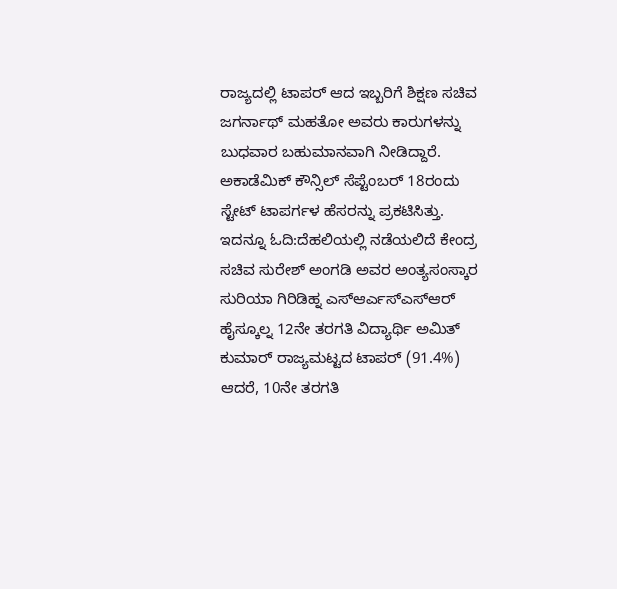ರಾಜ್ಯದಲ್ಲಿ ಟಾಪರ್ ಆದ ಇಬ್ಬರಿಗೆ ಶಿಕ್ಷಣ ಸಚಿವ ಜಗರ್ನಾಥ್ ಮಹತೋ ಅವರು ಕಾರುಗಳನ್ನು ಬುಧವಾರ ಬಹುಮಾನವಾಗಿ ನೀಡಿದ್ದಾರೆ. ಅಕಾಡೆಮಿಕ್ ಕೌನ್ಸಿಲ್ ಸೆಪ್ಟೆಂಬರ್ 18ರಂದು ಸ್ಟೇಟ್ ಟಾಪರ್ಗಳ ಹೆಸರನ್ನು ಪ್ರಕಟಿಸಿತ್ತು.
ಇದನ್ನೂ ಓದಿ:ದೆಹಲಿಯಲ್ಲಿ ನಡೆಯಲಿದೆ ಕೇಂದ್ರ ಸಚಿವ ಸುರೇಶ್ ಅಂಗಡಿ ಅವರ ಅಂತ್ಯಸಂಸ್ಕಾರ
ಸುರಿಯಾ ಗಿರಿಡಿಹ್ನ ಎಸ್ಆರ್ಎಸ್ಎಸ್ಆರ್ ಹೈಸ್ಕೂಲ್ನ 12ನೇ ತರಗತಿ ವಿದ್ಯಾರ್ಥಿ ಅಮಿತ್ ಕುಮಾರ್ ರಾಜ್ಯಮಟ್ಟದ ಟಾಪರ್ (91.4%) ಆದರೆ, 10ನೇ ತರಗತಿ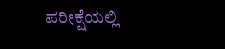ಪರೀಕ್ಷೆಯಲ್ಲಿ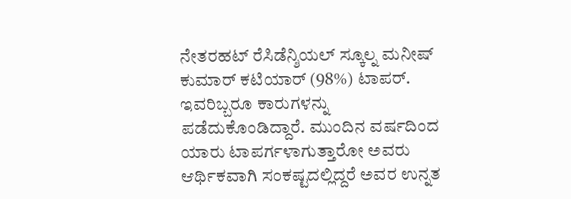ನೇತರಹಟ್ ರೆಸಿಡೆನ್ಶಿಯಲ್ ಸ್ಕೂಲ್ನ ಮನೀಷ್ ಕುಮಾರ್ ಕಟಿಯಾರ್ (98%) ಟಾಪರ್. ಇವರಿಬ್ಬರೂ ಕಾರುಗಳನ್ನು ಪಡೆದುಕೊಂಡಿದ್ದಾರೆ. ಮುಂದಿನ ವರ್ಷದಿಂದ ಯಾರು ಟಾಪರ್ಗಳಾಗುತ್ತಾರೋ ಅವರು ಆರ್ಥಿಕವಾಗಿ ಸಂಕಷ್ಟದಲ್ಲಿದ್ದರೆ ಅವರ ಉನ್ನತ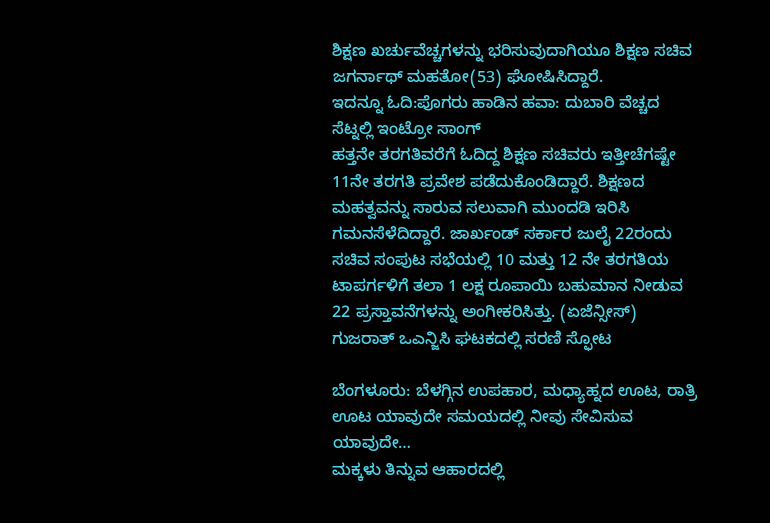ಶಿಕ್ಷಣ ಖರ್ಚುವೆಚ್ಚಗಳನ್ನು ಭರಿಸುವುದಾಗಿಯೂ ಶಿಕ್ಷಣ ಸಚಿವ ಜಗರ್ನಾಥ್ ಮಹತೋ(53) ಘೋಷಿಸಿದ್ದಾರೆ.
ಇದನ್ನೂ ಓದಿ:ಪೊಗರು ಹಾಡಿನ ಹವಾ: ದುಬಾರಿ ವೆಚ್ಚದ ಸೆಟ್ನಲ್ಲಿ ಇಂಟ್ರೋ ಸಾಂಗ್
ಹತ್ತನೇ ತರಗತಿವರೆಗೆ ಓದಿದ್ದ ಶಿಕ್ಷಣ ಸಚಿವರು ಇತ್ತೀಚೆಗಷ್ಟೇ 11ನೇ ತರಗತಿ ಪ್ರವೇಶ ಪಡೆದುಕೊಂಡಿದ್ದಾರೆ. ಶಿಕ್ಷಣದ ಮಹತ್ವವನ್ನು ಸಾರುವ ಸಲುವಾಗಿ ಮುಂದಡಿ ಇರಿಸಿ ಗಮನಸೆಳೆದಿದ್ದಾರೆ. ಜಾರ್ಖಂಡ್ ಸರ್ಕಾರ ಜುಲೈ 22ರಂದು ಸಚಿವ ಸಂಪುಟ ಸಭೆಯಲ್ಲಿ 10 ಮತ್ತು 12 ನೇ ತರಗತಿಯ ಟಾಪರ್ಗಳಿಗೆ ತಲಾ 1 ಲಕ್ಷ ರೂಪಾಯಿ ಬಹುಮಾನ ನೀಡುವ 22 ಪ್ರಸ್ತಾವನೆಗಳನ್ನು ಅಂಗೀಕರಿಸಿತ್ತು. (ಏಜೆನ್ಸೀಸ್)
ಗುಜರಾತ್ ಒಎನ್ಜಿಸಿ ಘಟಕದಲ್ಲಿ ಸರಣಿ ಸ್ಫೋಟ

ಬೆಂಗಳೂರು: ಬೆಳಗ್ಗಿನ ಉಪಹಾರ, ಮಧ್ಯಾಹ್ನದ ಊಟ, ರಾತ್ರಿ ಊಟ ಯಾವುದೇ ಸಮಯದಲ್ಲಿ ನೀವು ಸೇವಿಸುವ ಯಾವುದೇ…
ಮಕ್ಕಳು ತಿನ್ನುವ ಆಹಾರದಲ್ಲಿ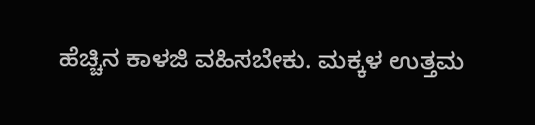ಹೆಚ್ಚಿನ ಕಾಳಜಿ ವಹಿಸಬೇಕು. ಮಕ್ಕಳ ಉತ್ತಮ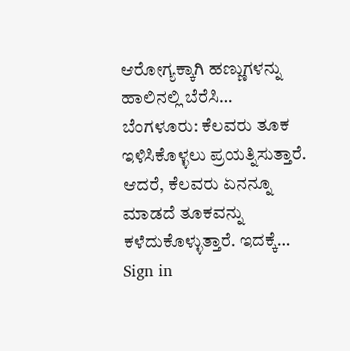ಆರೋಗ್ಯಕ್ಕಾಗಿ ಹಣ್ಣುಗಳನ್ನು ಹಾಲಿನಲ್ಲಿ ಬೆರೆಸಿ…
ಬೆಂಗಳೂರು: ಕೆಲವರು ತೂಕ ಇಳಿಸಿಕೊಳ್ಳಲು ಪ್ರಯತ್ನಿಸುತ್ತಾರೆ. ಆದರೆ, ಕೆಲವರು ಏನನ್ನೂ ಮಾಡದೆ ತೂಕವನ್ನು ಕಳೆದುಕೊಳ್ಳುತ್ತಾರೆ. ಇದಕ್ಕೆ…
Sign in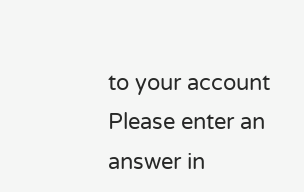to your account
Please enter an answer in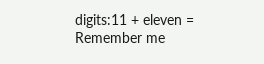digits:11 + eleven =
Remember me